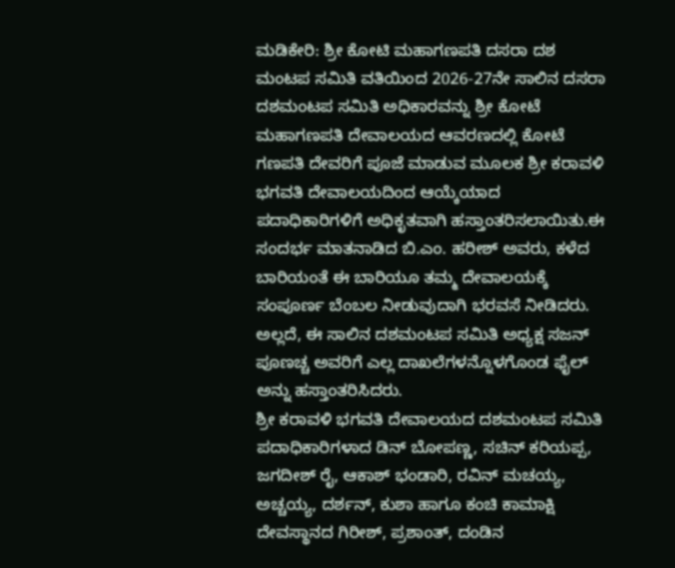ಮಡಿಕೇರಿ: ಶ್ರೀ ಕೋಟಿ ಮಹಾಗಣಪತಿ ದಸರಾ ದಶ ಮಂಟಪ ಸಮಿತಿ ವತಿಯಿಂದ 2026-27ನೇ ಸಾಲಿನ ದಸರಾ ದಶಮಂಟಪ ಸಮಿತಿ ಅಧಿಕಾರವನ್ನು ಶ್ರೀ ಕೋಟೆ ಮಹಾಗಣಪತಿ ದೇವಾಲಯದ ಆವರಣದಲ್ಲಿ ಕೋಟೆ ಗಣಪತಿ ದೇವರಿಗೆ ಪೂಜೆ ಮಾಡುವ ಮೂಲಕ ಶ್ರೀ ಕರಾವಳಿ ಭಗವತಿ ದೇವಾಲಯದಿಂದ ಆಯ್ಕೆಯಾದ ಪದಾಧಿಕಾರಿಗಳಿಗೆ ಅಧಿಕೃತವಾಗಿ ಹಸ್ತಾಂತರಿಸಲಾಯಿತು.ಈ ಸಂದರ್ಭ ಮಾತನಾಡಿದ ಬಿ.ಎಂ. ಹರೀಶ್ ಅವರು, ಕಳೆದ ಬಾರಿಯಂತೆ ಈ ಬಾರಿಯೂ ತಮ್ಮ ದೇವಾಲಯಕ್ಕೆ ಸಂಪೂರ್ಣ ಬೆಂಬಲ ನೀಡುವುದಾಗಿ ಭರವಸೆ ನೀಡಿದರು. ಅಲ್ಲದೆ, ಈ ಸಾಲಿನ ದಶಮಂಟಪ ಸಮಿತಿ ಅಧ್ಯಕ್ಷ ಸಜನ್ ಪೂಣಚ್ಚ ಅವರಿಗೆ ಎಲ್ಲ ದಾಖಲೆಗಳನ್ನೊಳಗೊಂಡ ಫೈಲ್ ಅನ್ನು ಹಸ್ತಾಂತರಿಸಿದರು.
ಶ್ರೀ ಕರಾವಳಿ ಭಗವತಿ ದೇವಾಲಯದ ದಶಮಂಟಪ ಸಮಿತಿ ಪದಾಧಿಕಾರಿಗಳಾದ ಡಿನ್ ಬೋಪಣ್ಣ, ಸಚಿನ್ ಕರಿಯಪ್ಪ, ಜಗದೀಶ್ ರೈ, ಆಕಾಶ್ ಭಂಡಾರಿ, ರವಿನ್ ಮಚಯ್ಯ, ಅಚ್ಚಯ್ಯ, ದರ್ಶನ್, ಕುಶಾ ಹಾಗೂ ಕಂಚಿ ಕಾಮಾಕ್ಷಿ ದೇವಸ್ಥಾನದ ಗಿರೀಶ್, ಪ್ರಶಾಂತ್, ದಂಡಿನ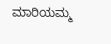ಮಾರಿಯಮ್ಮ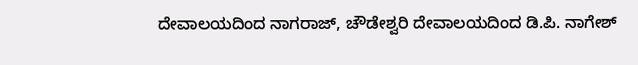ದೇವಾಲಯದಿಂದ ನಾಗರಾಜ್, ಚೌಡೇಶ್ವರಿ ದೇವಾಲಯದಿಂದ ಡಿ.ಪಿ. ನಾಗೇಶ್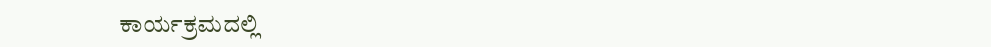ಕಾರ್ಯಕ್ರಮದಲ್ಲಿ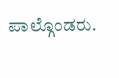ಪಾಲ್ಗೊಂಡರು.